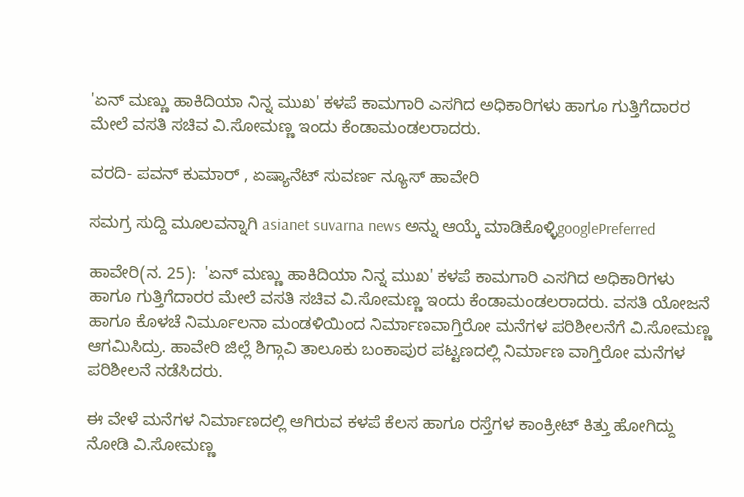'ಏನ್ ಮಣ್ಣು ಹಾಕಿದಿಯಾ ನಿನ್ನ ಮುಖ' ಕಳಪೆ ಕಾಮಗಾರಿ ಎಸಗಿದ ಅಧಿಕಾರಿಗಳು ಹಾಗೂ ಗುತ್ತಿಗೆದಾರರ ಮೇಲೆ ವಸತಿ ಸಚಿವ ವಿ‌.ಸೋಮಣ್ಣ ಇಂದು ಕೆಂಡಾಮಂಡಲರಾದರು.

ವರದಿ- ಪವನ್ ಕುಮಾರ್ , ಏಷ್ಯಾನೆಟ್ ಸುವರ್ಣ ನ್ಯೂಸ್ ಹಾವೇರಿ

ಸಮಗ್ರ ಸುದ್ದಿ ಮೂಲವನ್ನಾಗಿ asianet suvarna news ಅನ್ನು ಆಯ್ಕೆ ಮಾಡಿಕೊಳ್ಳಿgooglePreferred

ಹಾವೇರಿ(ನ. 25):  'ಏನ್ ಮಣ್ಣು ಹಾಕಿದಿಯಾ ನಿನ್ನ ಮುಖ' ಕಳಪೆ ಕಾಮಗಾರಿ ಎಸಗಿದ ಅಧಿಕಾರಿಗಳು ಹಾಗೂ ಗುತ್ತಿಗೆದಾರರ ಮೇಲೆ ವಸತಿ ಸಚಿವ ವಿ‌.ಸೋಮಣ್ಣ ಇಂದು ಕೆಂಡಾಮಂಡಲರಾದರು. ವಸತಿ ಯೋಜನೆ ಹಾಗೂ ಕೊಳಚೆ ನಿರ್ಮೂಲನಾ ಮಂಡಳಿಯಿಂದ ನಿರ್ಮಾಣವಾಗ್ತಿರೋ ಮನೆಗಳ ಪರಿಶೀಲನೆಗೆ ವಿ.ಸೋಮಣ್ಣ ಆಗಮಿಸಿದ್ರು. ಹಾವೇರಿ ಜಿಲ್ಲೆ ಶಿಗ್ಗಾವಿ ತಾಲೂಕು ಬಂಕಾಪುರ ಪಟ್ಟಣದಲ್ಲಿ ನಿರ್ಮಾಣ ವಾಗ್ತಿರೋ ಮನೆಗಳ ಪರಿಶೀಲನೆ ನಡೆಸಿದರು.

ಈ ವೇಳೆ ಮನೆಗಳ ನಿರ್ಮಾಣದಲ್ಲಿ ಆಗಿರುವ ಕಳಪೆ ಕೆಲಸ ಹಾಗೂ ರಸ್ತೆಗಳ ಕಾಂಕ್ರೀಟ್ ಕಿತ್ತು ಹೋಗಿದ್ದು ನೋಡಿ ವಿ‌.ಸೋಮಣ್ಣ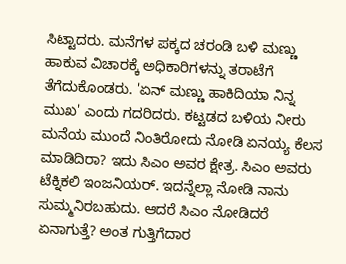ಸಿಟ್ಟಾದರು. ಮನೆಗಳ ಪಕ್ಕದ ಚರಂಡಿ ಬಳಿ ಮಣ್ಣು ಹಾಕುವ ವಿಚಾರಕ್ಕೆ ಅಧಿಕಾರಿಗಳನ್ನು ತರಾಟೆಗೆ ತೆಗೆದುಕೊಂಡರು. 'ಏನ್ ಮಣ್ಣು ಹಾಕಿದಿಯಾ ನಿನ್ನ ಮುಖ' ಎಂದು ಗದರಿದರು. ಕಟ್ಟಡದ ಬಳಿಯ ನೀರು ಮನೆಯ ಮುಂದೆ ನಿಂತಿರೋದು ನೋಡಿ ಏನಯ್ಯ ಕೆಲಸ ಮಾಡಿದಿರಾ? ಇದು ಸಿಎಂ ಅವರ ಕ್ಷೇತ್ರ. ಸಿಎಂ ಅವರು ಟೆಕ್ನಿಕಲಿ ಇಂಜನಿಯರ್. ಇದನ್ನೆಲ್ಲಾ ನೋಡಿ ನಾನು ಸುಮ್ಮನಿರಬಹುದು. ಆದರೆ ಸಿಎಂ ನೋಡಿದರೆ ಏನಾಗುತ್ತೆ? ಅಂತ ಗುತ್ತಿಗೆದಾರ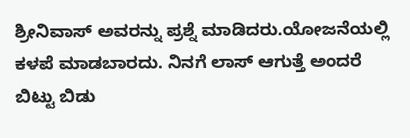ಶ್ರೀನಿವಾಸ್ ಅವರನ್ನು ಪ್ರಶ್ನೆ ಮಾಡಿದರು.ಯೋಜನೆಯಲ್ಲಿ ಕಳಪೆ ಮಾಡಬಾರದು. ನಿನಗೆ ಲಾಸ್ ಆಗುತ್ತೆ ಅಂದರೆ ಬಿಟ್ಟು ಬಿಡು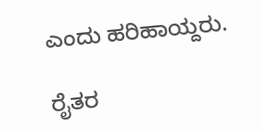ಎಂದು ಹರಿಹಾಯ್ದರು.

ರೈತರ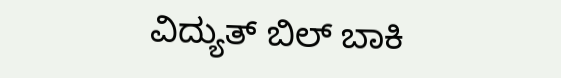ವಿದ್ಯುತ್‌ ಬಿಲ್‌ ಬಾಕಿ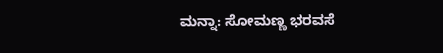ಮನ್ನಾ: ಸೋಮಣ್ಣ ಭರವಸೆ